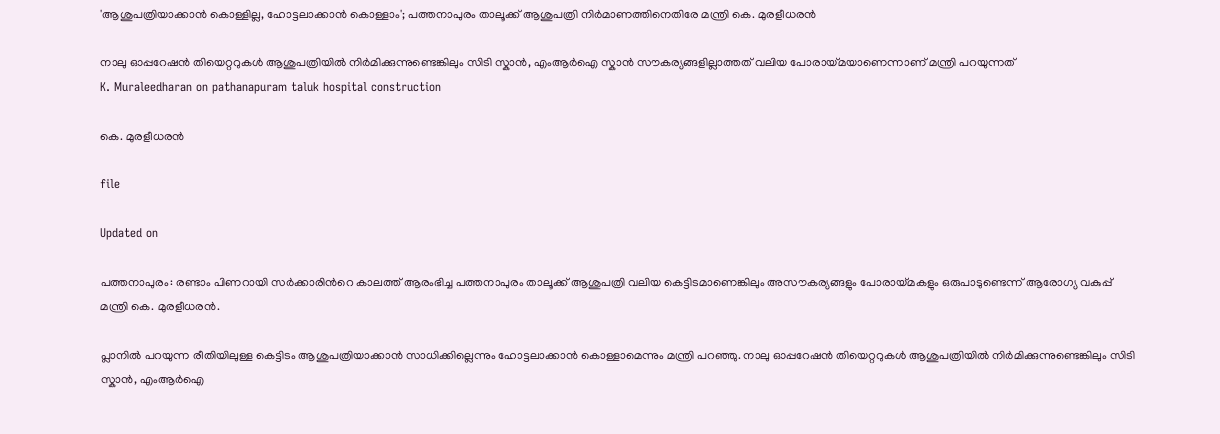'ആശുപത്രിയാക്കാൻ കൊള്ളില്ല, ഹോട്ടലാക്കാൻ കൊള്ളാം'; പത്തനാപുരം താലൂക്ക് ആശുപത്രി നിർമാണത്തിനെതിരേ മന്ത്രി കെ. മുരളീധരൻ

നാലു ഓപ്പറേഷൻ തിയെറ്ററുകൾ ആശുപത്രിയിൽ നിർമിക്കുന്നുണ്ടെങ്കിലും സിടി സ്കാൻ, എംആർഐ സ്കാൻ സൗകര‍്യങ്ങളില്ലാത്തത് വലിയ പോരായ്മയാണെന്നാണ് മന്ത്രി പറയുന്നത്
K. Muraleedharan on pathanapuram taluk hospital construction

കെ. മുരളീധരൻ

file

Updated on

പത്തനാപുരം: രണ്ടാം പിണറായി സർക്കാരിന്‍റെ കാലത്ത് ആരംഭിച്ച പത്തനാപുരം താലൂക്ക് ആശുപത്രി വലിയ കെട്ടിടമാണെങ്കിലും അസൗകര‍്യങ്ങളും പോരായ്മകളും ഒരുപാടുണ്ടെന്ന് ആരോഗ‍്യ വകുപ്പ് മന്ത്രി കെ. മുരളീധരൻ.

പ്ലാനിൽ പറയുന്ന രീതിയിലുള്ള കെട്ടിടം ആശുപത്രിയാക്കാൻ സാധിക്കില്ലെന്നും ഹോട്ടലാക്കാൻ കൊള്ളാമെന്നും മന്ത്രി പറഞ്ഞു. നാലു ഓപ്പറേഷൻ തിയെറ്ററുകൾ ആശുപത്രിയിൽ നിർമിക്കുന്നുണ്ടെങ്കിലും സിടി സ്കാൻ, എംആർഐ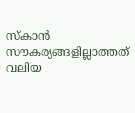സ്കാൻ സൗകര‍്യങ്ങളില്ലാത്തത് വലിയ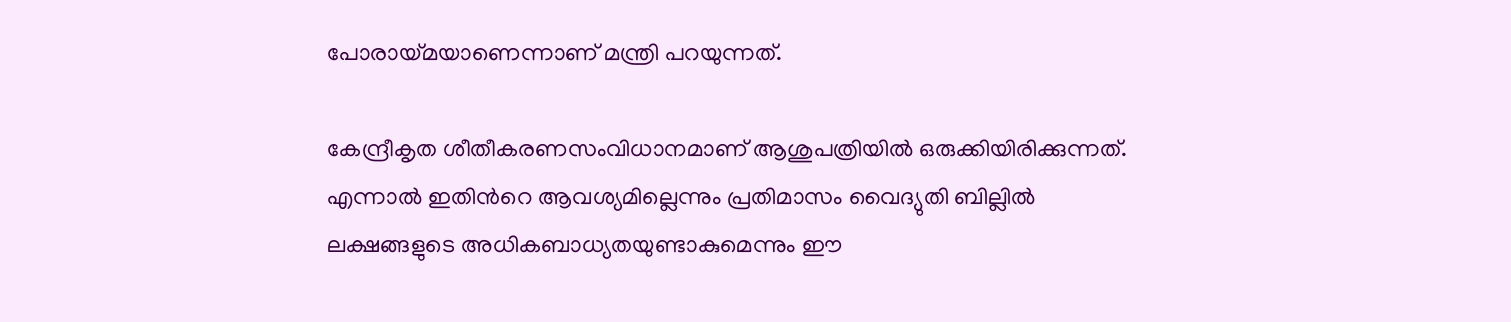പോരായ്മയാണെന്നാണ് മന്ത്രി പറയുന്നത്.

കേന്ദ്രീകൃത ശീതീകരണസംവിധാനമാണ് ആശുപത്രിയിൽ ഒരുക്കിയിരിക്കുന്നത്. എന്നാൽ ഇതിന്‍റെ ആവശ‍്യമില്ലെന്നും പ്രതിമാസം വൈദ‍്യുതി ബില്ലിൽ ലക്ഷങ്ങളുടെ അധികബാധ‍്യതയുണ്ടാകുമെന്നും ഈ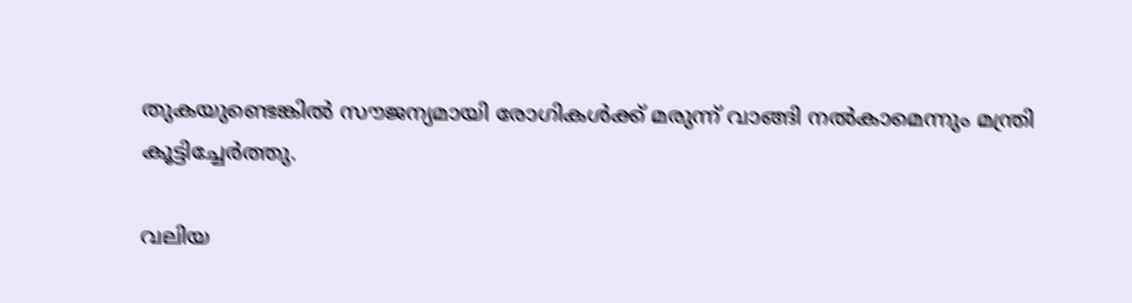തുകയുണ്ടെങ്കിൽ സൗജന‍്യമായി രോഗികൾക്ക് മരുന്ന് വാങ്ങി നൽകാമെന്നും മന്ത്രി കൂട്ടിച്ചേർത്തു.

വലിയ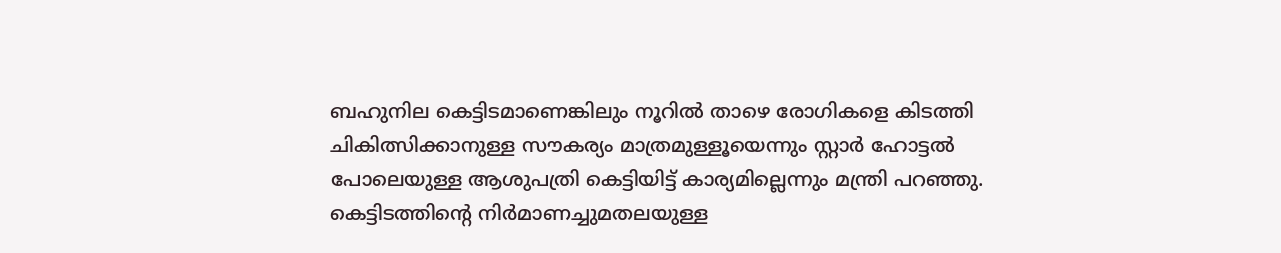ബഹുനില കെട്ടിടമാണെങ്കിലും നൂറിൽ താഴെ രോഗികളെ കിടത്തി ചികിത്സിക്കാനുള്ള സൗകര‍്യം മാത്രമുള്ളൂയെന്നും സ്റ്റാർ ഹോട്ടൽ പോലെയുള്ള ആശുപത്രി കെട്ടിയിട്ട് കാര‍്യമില്ലെന്നും മന്ത്രി പറഞ്ഞു. കെട്ടിടത്തിന്‍റെ നിർമാണച്ചുമതലയുള്ള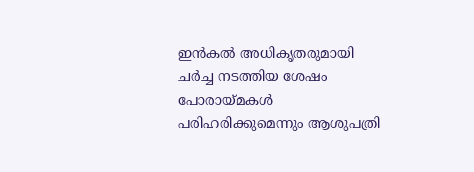ഇൻകൽ അധികൃതരുമായി ചർച്ച നടത്തിയ ശേഷം പോരായ്മകൾ പരിഹരിക്കുമെന്നും ആശുപത്രി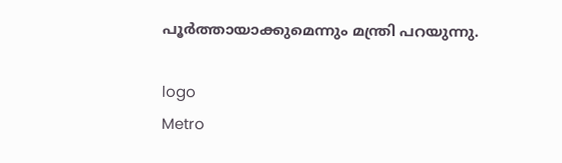പൂർത്തായാക്കുമെന്നും മന്ത്രി പറയുന്നു.

logo
Metro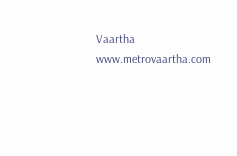Vaartha
www.metrovaartha.com